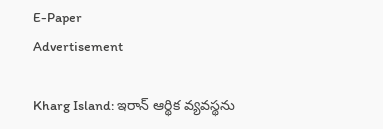E-Paper
Advertisement

Kharg Island: ఇరాన్ ఆర్థిక వ్యవస్థను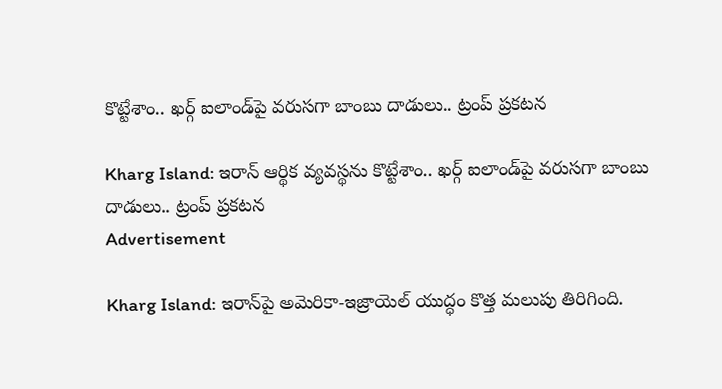కొట్టేశాం.. ఖర్గ్ ఐలాండ్‌పై వరుసగా బాంబు దాడులు.. ట్రంప్ ప్రకటన

Kharg Island: ఇరాన్ ఆర్థిక వ్యవస్థను కొట్టేశాం.. ఖర్గ్ ఐలాండ్‌పై వరుసగా బాంబు దాడులు.. ట్రంప్ ప్రకటన
Advertisement

Kharg Island: ఇరాన్‌పై అమెరికా-ఇజ్రాయెల్ యుద్ధం కొత్త మలుపు తిరిగింది.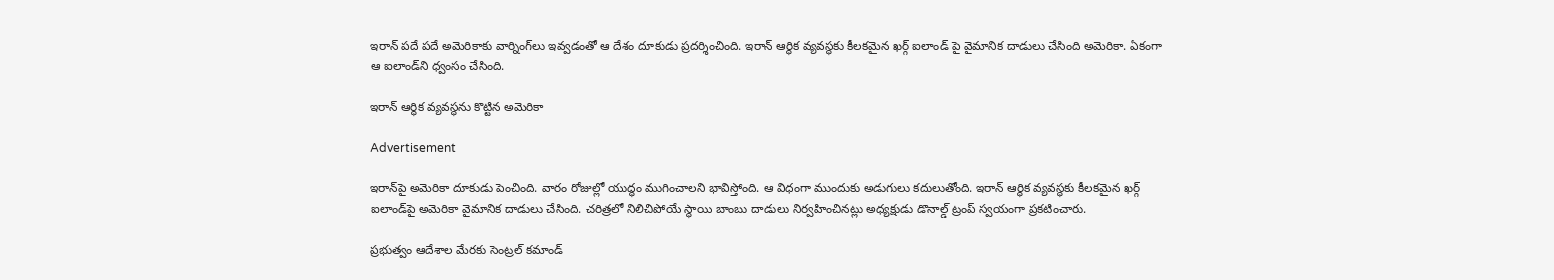ఇరాన్ పదే పదే అమెరికాకు వార్నింగ్‌లు ఇవ్వడంతో ఆ దేశం దూకుడు ప్రదర్శించింది. ఇరాన్ ఆర్థిక వ్యవస్థకు కీలకమైన ఖర్గ్ ఐలాండ్ పై వైమానిక దాడులు చేసింది అమెరికా. ఏకంగా ఆ ఐలాండ్‌ని ధ్వంసం చేసింది.

ఇరాన్ ఆర్థిక వ్యవస్థను కొట్టిన అమెరికా

Advertisement

ఇరాన్‌పై అమెరికా దూకుడు పెంచింది. వారం రోజుల్లో యుద్ధం ముగించాలని భావిస్తోంది. ఆ విధంగా ముందుకు అడుగులు కదులుతోంది. ఇరాన్ ఆర్థిక వ్యవస్థకు కీలకమైన ఖర్గ్ ఐలాండ్‌పై అమెరికా వైమానిక దాడులు చేసింది. చరిత్రలో నిలిచిపోయే స్థాయి బాంబు దాడులు నిర్వహించినట్లు అధ్యక్షుడు డొనాల్డ్ ట్రంప్ స్వయంగా ప్రకటించారు.

ప్రభుత్వం ఆదేశాల మేరకు సెంట్రల్ కమాండ్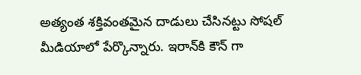అత్యంత శక్తివంతమైన దాడులు చేసినట్టు సోషల్ మీడియాలో పేర్కొన్నారు. ఇరాన్‌కి కౌన్ గా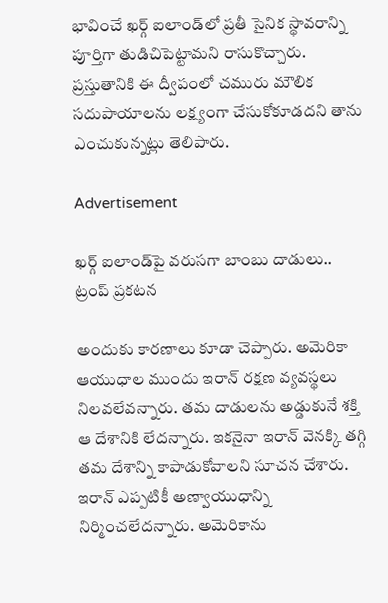భావించే ఖర్గ్ ఐలాండ్‌లో ప్రతీ సైనిక స్థావరాన్ని పూర్తిగా తుడిచిపెట్టామని రాసుకొచ్చారు. ప్రస్తుతానికి ఈ ద్వీపంలో చమురు మౌలిక సదుపాయాలను లక్ష్యంగా చేసుకోకూడదని తాను ఎంచుకున్నట్లు తెలిపారు.

Advertisement

ఖర్గ్ ఐలాండ్‌పై వరుసగా బాంబు దాడులు.. ట్రంప్ ప్రకటన

అందుకు కారణాలు కూడా చెప్పారు. అమెరికా ఆయుధాల ముందు ఇరాన్ రక్షణ వ్యవస్థలు నిలవలేవన్నారు. తమ దాడులను అడ్డుకునే శక్తి ఆ దేశానికి లేదన్నారు. ఇకనైనా ఇరాన్ వెనక్కి తగ్గి తమ దేశాన్ని కాపాడుకోవాలని సూచన చేశారు. ఇరాన్ ఎప్పటికీ అణ్వాయుధాన్ని నిర్మించలేదన్నారు. అమెరికాను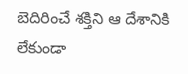బెదిరించే శక్తిని ఆ దేశానికి లేకుండా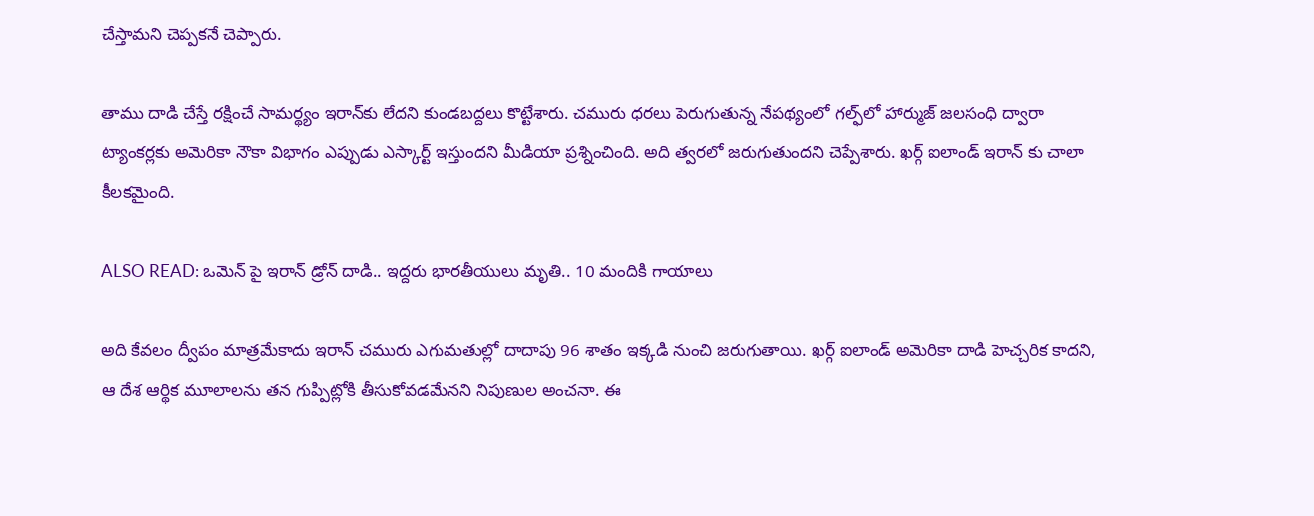చేస్తామని చెప్పకనే చెప్పారు.

తాము దాడి చేస్తే రక్షించే సామర్థ్యం ఇరాన్‌కు లేదని కుండబద్దలు కొట్టేశారు. చమురు ధరలు పెరుగుతున్న నేపథ్యంలో గల్ఫ్‌లో హార్ముజ్ జలసంధి ద్వారా ట్యాంకర్లకు అమెరికా నౌకా విభాగం ఎప్పుడు ఎస్కార్ట్ ఇస్తుందని మీడియా ప్రశ్నించింది. అది త్వరలో జరుగుతుందని చెప్పేశారు. ఖర్గ్ ఐలాండ్ ఇరాన్ కు చాలా కీలకమైంది.

ALSO READ: ఒమెన్ పై ఇరాన్ డ్రోన్ దాడి.. ఇద్దరు భారతీయులు మృతి.. 10 మందికి గాయాలు

అది కేవలం ద్వీపం మాత్రమేకాదు ఇరాన్ చమురు ఎగుమతుల్లో దాదాపు 96 శాతం ఇక్కడి నుంచి జరుగుతాయి. ఖర్గ్ ఐలాండ్ అమెరికా దాడి హెచ్చరిక కాదని, ఆ దేశ ఆర్థిక మూలాలను తన గుప్పిట్లోకి తీసుకోవడమేనని నిపుణుల అంచనా. ఈ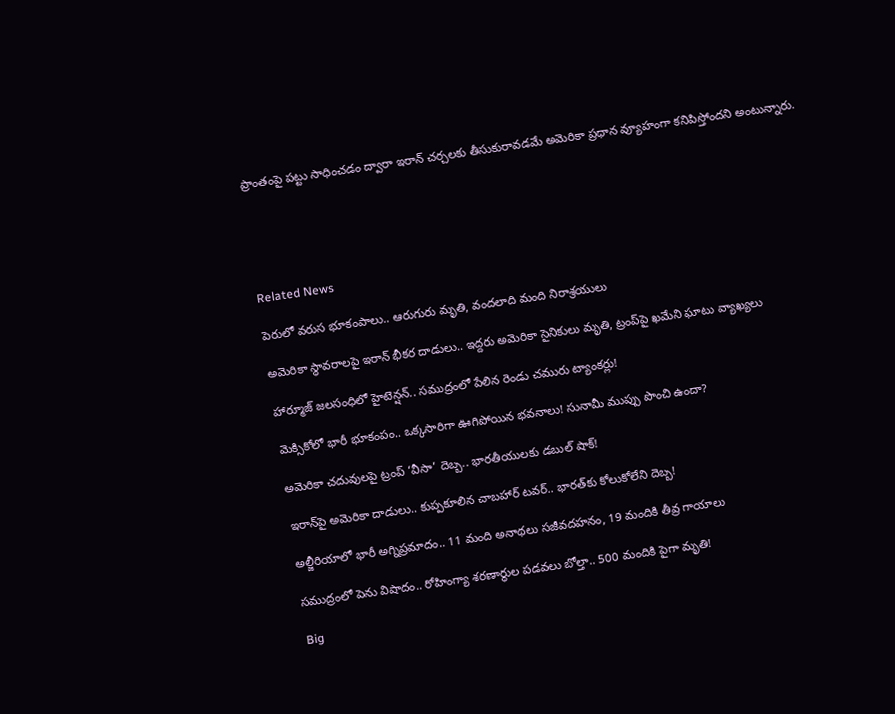ప్రాంతంపై పట్టు సాధించడం ద్వారా ఇరాన్ చర్చలకు తీసుకురావడమే అమెరికా ప్రధాన వ్యూహంగా కనిపిస్తోందని అంటున్నారు.





Related News

పెరులో వరుస భూకంపాలు.. ఆరుగురు మృతి, వందలాది మంది నిరాశ్రయులు

అమెరికా స్థావరాలపై ఇరాన్ భీకర దాడులు.. ఇద్దరు అమెరికా సైనికులు మృతి, ట్రంప్‌పై ఖమేని ఘాటు వ్యాఖ్యలు

హార్మూజ్ జలసంధిలో హైటెన్షన్.. సముద్రంలో పేలిన రెండు చమురు ట్యాంకర్లు!

మెక్సికోలో భారీ భూకంపం.. ఒక్కసారిగా ఊగిపోయిన భవనాలు! సునామీ ముప్పు పొంచి ఉందా?

అమెరికా చదువులపై ట్రంప్ ‘వీసా’ దెబ్బ.. భారతీయులకు డబుల్ షాక్!

ఇరాన్‌పై అమెరికా దాడులు.. కుప్పకూలిన చాబహార్ టవర్.. భారత్‌కు కోలుకోలేని దెబ్బ!

అల్జీరియాలో భారీ అగ్నిప్రమాదం.. 11 మంది అనాథలు సజీవదహనం, 19 మందికి తీవ్ర గాయాలు

సముద్రంలో పెను విషాదం.. రోహింగ్యా శరణార్థుల పడవలు బోల్తా.. 500 మందికి పైగా మృతి!

Big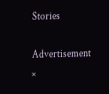Stories

Advertisement
×